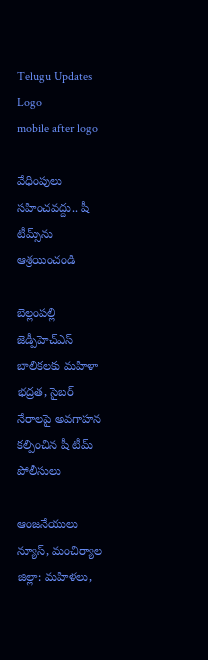Telugu Updates
Logo
mobile after logo

వేధింపులు సహించవద్దు.. షీ టీమ్స్‌ను ఆశ్రయించండి

బెల్లంపల్లి జెడ్పీహెచ్‌ఎస్ బాలికలకు మహిళా భద్రత, సైబర్ నేరాలపై అవగాహన కల్పించిన షీ టీమ్ పోలీసులు

ఆంజనేయులు న్యూస్, మంచిర్యాల జిల్లా: మహిళలు,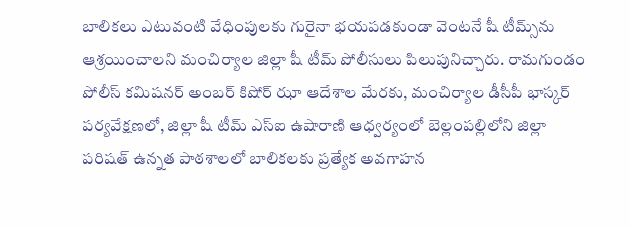బాలికలు ఎటువంటి వేధింపులకు గురైనా భయపడకుండా వెంటనే షీ టీమ్స్‌ను ఆశ్రయించాలని మంచిర్యాల జిల్లా షీ టీమ్ పోలీసులు పిలుపునిచ్చారు. రామగుండం పోలీస్ కమిషనర్ అంబర్ కిషోర్ ఝా ఆదేశాల మేరకు, మంచిర్యాల డీసీపీ భాస్కర్ పర్యవేక్షణలో, జిల్లా షీ టీమ్ ఎస్‌ఐ ఉషారాణి ఆధ్వర్యంలో బెల్లంపల్లిలోని జిల్లా పరిషత్ ఉన్నత పాఠశాలలో బాలికలకు ప్రత్యేక అవగాహన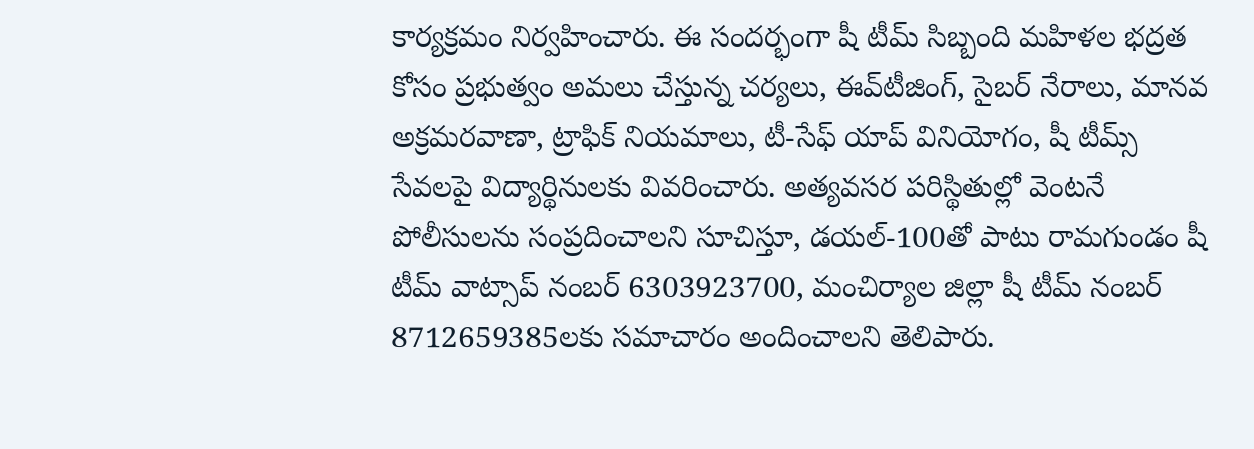కార్యక్రమం నిర్వహించారు. ఈ సందర్భంగా షీ టీమ్ సిబ్బంది మహిళల భద్రత కోసం ప్రభుత్వం అమలు చేస్తున్న చర్యలు, ఈవ్‌టీజింగ్, సైబర్ నేరాలు, మానవ అక్రమరవాణా, ట్రాఫిక్ నియమాలు, టీ-సేఫ్ యాప్ వినియోగం, షీ టీమ్స్ సేవలపై విద్యార్థినులకు వివరించారు. అత్యవసర పరిస్థితుల్లో వెంటనే పోలీసులను సంప్రదించాలని సూచిస్తూ, డయల్-100తో పాటు రామగుండం షీ టీమ్ వాట్సాప్ నంబర్ 6303923700, మంచిర్యాల జిల్లా షీ టీమ్ నంబర్ 8712659385లకు సమాచారం అందించాలని తెలిపారు.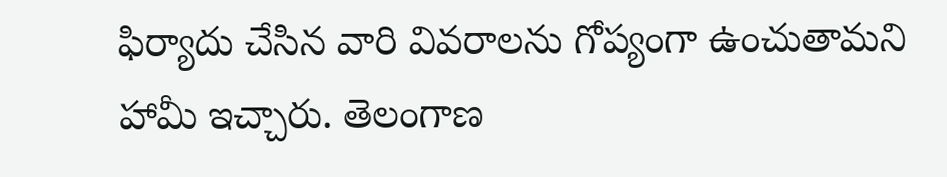ఫిర్యాదు చేసిన వారి వివరాలను గోప్యంగా ఉంచుతామని హామీ ఇచ్చారు. తెలంగాణ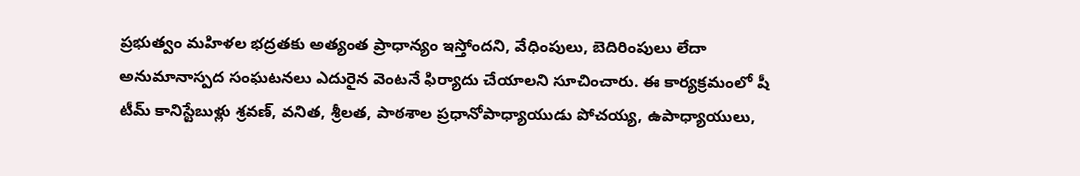ప్రభుత్వం మహిళల భద్రతకు అత్యంత ప్రాధాన్యం ఇస్తోందని, వేధింపులు, బెదిరింపులు లేదా అనుమానాస్పద సంఘటనలు ఎదురైన వెంటనే ఫిర్యాదు చేయాలని సూచించారు. ఈ కార్యక్రమంలో షీ టీమ్ కానిస్టేబుళ్లు శ్రవణ్, వనిత, శ్రీలత, పాఠశాల ప్రధానోపాధ్యాయుడు పోచయ్య, ఉపాధ్యాయులు,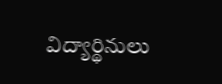విద్యార్థినులు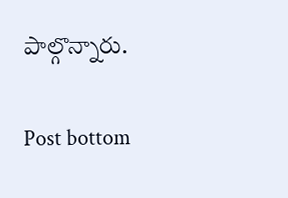పాల్గొన్నారు.

Post bottom